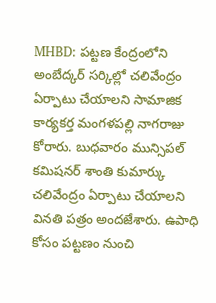MHBD: పట్టణ కేంద్రంలోని అంబేద్కర్ సర్కిల్లో చలివేంద్రం ఏర్పాటు చేయాలని సామాజిక కార్యకర్త మంగళపల్లి నాగరాజు కోరారు. బుధవారం మున్సిపల్ కమిషనర్ శాంతి కుమార్కు చలివేంద్రం ఏర్పాటు చేయాలని వినతి పత్రం అందజేశారు. ఉపాధి కోసం పట్టణం నుంచి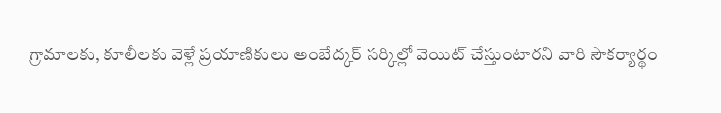గ్రామాలకు, కూలీలకు వెళ్లే ప్రయాణికులు అంబేద్కర్ సర్కిల్లో వెయిట్ చేస్తుంటారని వారి సౌకర్యార్థం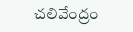చలివేంద్రం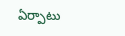ఏర్పాటు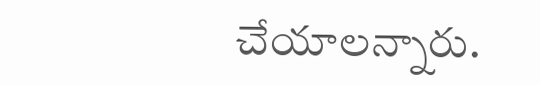చేయాలన్నారు.